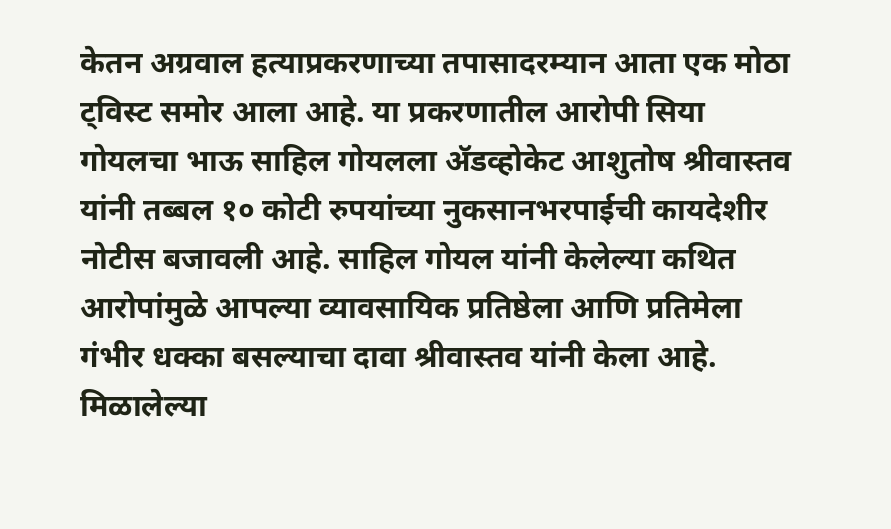केतन अग्रवाल हत्याप्रकरणाच्या तपासादरम्यान आता एक मोठा ट्विस्ट समोर आला आहे. या प्रकरणातील आरोपी सिया गोयलचा भाऊ साहिल गोयलला ॲडव्होकेट आशुतोष श्रीवास्तव यांनी तब्बल १० कोटी रुपयांच्या नुकसानभरपाईची कायदेशीर नोटीस बजावली आहे. साहिल गोयल यांनी केलेल्या कथित आरोपांमुळे आपल्या व्यावसायिक प्रतिष्ठेला आणि प्रतिमेला गंभीर धक्का बसल्याचा दावा श्रीवास्तव यांनी केला आहे.
मिळालेल्या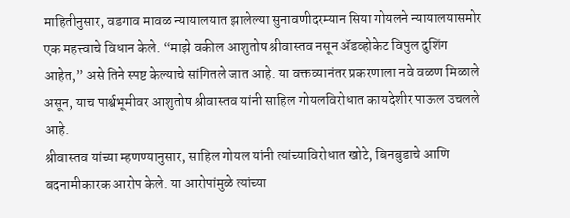माहितीनुसार, वडगाव मावळ न्यायालयात झालेल्या सुनावणीदरम्यान सिया गोयलने न्यायालयासमोर एक महत्त्वाचे विधान केले. “माझे वकील आशुतोष श्रीवास्तव नसून ॲडव्होकेट विपुल दुशिंग आहेत,” असे तिने स्पष्ट केल्याचे सांगितले जात आहे. या वक्तव्यानंतर प्रकरणाला नवे वळण मिळाले असून, याच पार्श्वभूमीवर आशुतोष श्रीवास्तव यांनी साहिल गोयलविरोधात कायदेशीर पाऊल उचलले आहे.
श्रीवास्तव यांच्या म्हणण्यानुसार, साहिल गोयल यांनी त्यांच्याविरोधात खोटे, बिनबुडाचे आणि बदनामीकारक आरोप केले. या आरोपांमुळे त्यांच्या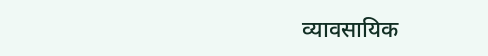व्यावसायिक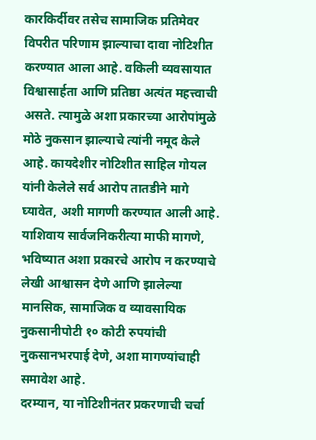कारकिर्दीवर तसेच सामाजिक प्रतिमेवर विपरीत परिणाम झाल्याचा दावा नोटिशीत करण्यात आला आहे. वकिली व्यवसायात विश्वासार्हता आणि प्रतिष्ठा अत्यंत महत्त्वाची असते. त्यामुळे अशा प्रकारच्या आरोपांमुळे मोठे नुकसान झाल्याचे त्यांनी नमूद केले आहे. कायदेशीर नोटिशीत साहिल गोयल यांनी केलेले सर्व आरोप तातडीने मागे घ्यावेत, अशी मागणी करण्यात आली आहे. याशिवाय सार्वजनिकरीत्या माफी मागणे, भविष्यात अशा प्रकारचे आरोप न करण्याचे लेखी आश्वासन देणे आणि झालेल्या मानसिक, सामाजिक व व्यावसायिक नुकसानीपोटी १० कोटी रुपयांची नुकसानभरपाई देणे, अशा मागण्यांचाही समावेश आहे.
दरम्यान, या नोटिशीनंतर प्रकरणाची चर्चा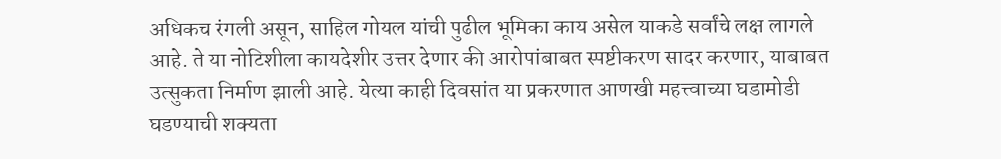अधिकच रंगली असून, साहिल गोयल यांची पुढील भूमिका काय असेल याकडे सर्वांचे लक्ष लागले आहे. ते या नोटिशीला कायदेशीर उत्तर देणार की आरोपांबाबत स्पष्टीकरण सादर करणार, याबाबत उत्सुकता निर्माण झाली आहे. येत्या काही दिवसांत या प्रकरणात आणखी महत्त्वाच्या घडामोडी घडण्याची शक्यता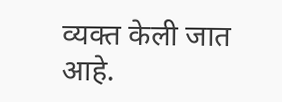व्यक्त केली जात आहे.